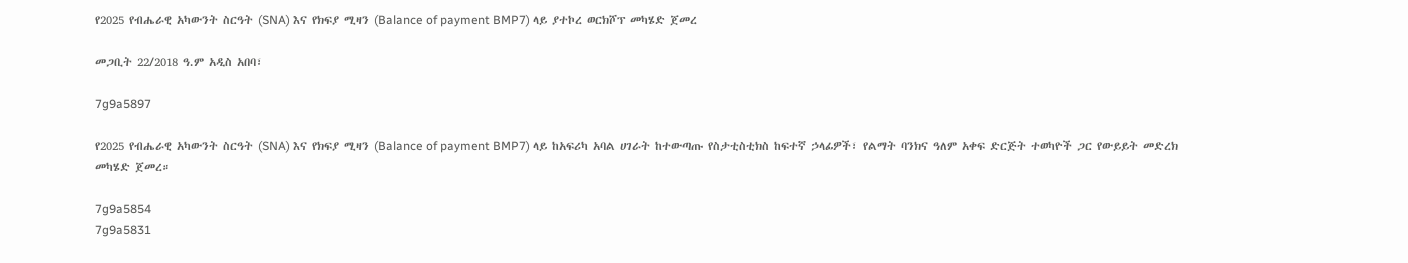የ2025 የብሔራዊ አካውንት ስርዓት (SNA) እና የክፍያ ሚዛን (Balance of payment BMP7) ላይ ያተኮረ ወርክሾፕ መካሄድ ጀመረ

መጋቢት 22/2018 ዓ.ም አዲስ አበባ፣

7g9a5897

የ2025 የብሔራዊ አካውንት ስርዓት (SNA) እና የክፍያ ሚዛን (Balance of payment BMP7) ላይ ከአፍሪካ አባል ሀገራት ከተውጣጡ የስታቲስቲክስ ከፍተኛ ኃላፊዎች፣ የልማት ባንክና ዓለም አቀፍ ድርጅት ተወካዮች ጋር የውይይት መድረክ መካሄድ ጀመረ።

7g9a5854
7g9a5831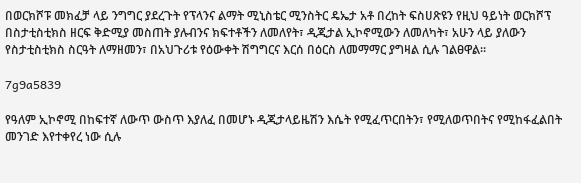በወርክሾፑ መክፈቻ ላይ ንግግር ያደረጉት የፕላንና ልማት ሚኒስቴር ሚንስትር ዴኤታ አቶ በረከት ፍስሀጽዩን የዚህ ዓይነት ወርክሾፕ በስታቲስቲክስ ዘርፍ ቅድሚያ መስጠት ያሉብንና ክፍተቶችን ለመለየት፣ ዲጂታል ኢኮኖሚውን ለመለካት፣ አሁን ላይ ያለውን የስታቲስቲክስ ስርዓት ለማዘመን፣ በአህጉሪቱ የዕውቀት ሽግግርና እርሰ በዕርስ ለመማማር ያግዛል ሲሉ ገልፀዋል።

7g9a5839

የዓለም ኢኮኖሚ በከፍተኛ ለውጥ ውስጥ እያለፈ በመሆኑ ዲጂታላይዜሽን እሴት የሚፈጥርበትን፣ የሚለወጥበትና የሚከፋፈልበት መንገድ እየተቀየረ ነው ሲሉ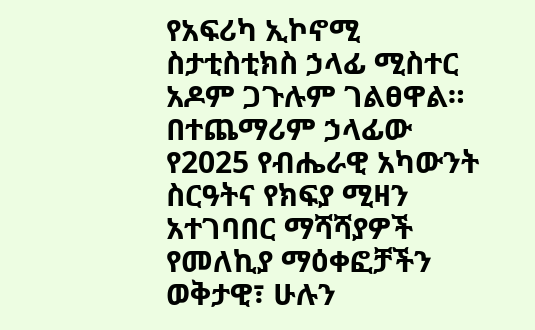የአፍሪካ ኢኮኖሚ ስታቲስቲክስ ኃላፊ ሚስተር አዶም ጋጉሉም ገልፀዋል። በተጨማሪም ኃላፊው የ2025 የብሔራዊ አካውንት ስርዓትና የክፍያ ሚዛን አተገባበር ማሻሻያዎች የመለኪያ ማዕቀፎቻችን ወቅታዊ፣ ሁሉን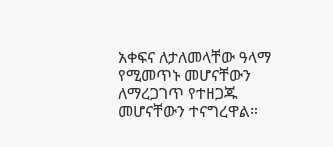አቀፍና ለታለመላቸው ዓላማ የሚመጥኑ መሆናቸውን ለማረጋገጥ የተዘጋጁ መሆናቸውን ተናግረዋል።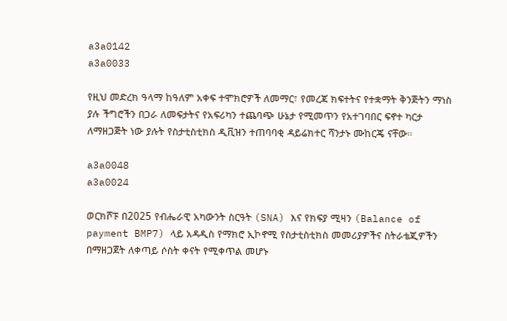a3a0142
a3a0033

የዚህ መድረክ ዓላማ ከዓለም አቀፍ ተሞክሮዎች ለመማር፣ የመረጃ ክፍተትና የተቋማት ቅንጅትን ማነስ ያሉ ችግሮችን በጋራ ለመፍታትና የአፍሪካን ተጨባጭ ሁኔታ የሚመጥን የአተገባበር ፍኖተ ካርታ ለማዘጋጅት ነው ያሉት የስታቲስቲክስ ዲቪዝን ተጠባባቂ ዳይሬክተር ሻንታኑ ሙከርጄ ናቸው።

a3a0048
a3a0024

ወርክሾፑ በ2025 የብሔራዊ አካውንት ስርዓት (SNA) እና የክፍያ ሚዛን (Balance of payment BMP7) ላይ አዳዲስ የማክሮ ኢኮኖሚ የስታቲስቲክስ መመሪያዎችና ስትራቴጂዎችን በማዘጋጀት ለቀጣይ ሶስት ቀናት የሚቀጥል መሆኑ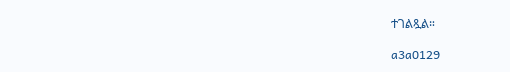ተገልጿል።

a3a0129